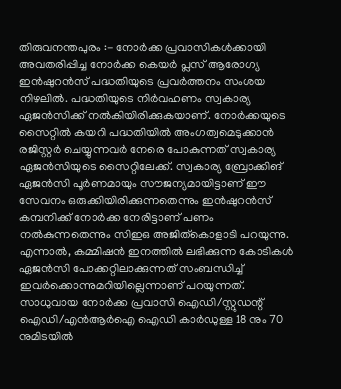തിരുവനന്തപുരം :- നോർക്ക പ്രവാസികൾക്കായി അവതരിപ്പിച്ച നോർക്ക കെയർ പ്ലസ് ആരോഗ്യ ഇൻഷുറൻസ് പദ്ധതിയുടെ പ്രവർത്തനം സംശയ നിഴലിൽ. പദ്ധതിയുടെ നിർവഹണം സ്വകാര്യ ഏജൻസിക്ക് നൽകിയിരിക്കുകയാണ്. നോർക്കയുടെ സൈറ്റിൽ കയറി പദ്ധതിയിൽ അംഗത്വമെടുക്കാൻ രജിസ്റ്റർ ചെയ്യുന്നവർ നേരെ പോകുന്നത് സ്വകാര്യ ഏജൻസിയുടെ സൈറ്റിലേക്ക്. സ്വകാര്യ ബ്രോക്കിങ് ഏജൻസി പൂർണമായും സൗജന്യമായിട്ടാണ് ഈ സേവനം ഒരുക്കിയിരിക്കുന്നതെന്നും ഇൻഷുറൻസ് കമ്പനിക്ക് നോർക്ക നേരിട്ടാണ് പണം നൽകുന്നതെന്നും സിഇഒ അജിത്കൊളാടി പറയുന്നു. എന്നാൽ, കമ്മിഷൻ ഇനത്തിൽ ലഭിക്കുന്ന കോടികൾ ഏജൻസി പോക്കറ്റിലാക്കുന്നത് സംബന്ധിച്ച് ഇവർക്കൊന്നുമറിയില്ലെന്നാണ് പറയുന്നത്.
സാധുവായ നോർക്ക പ്രവാസി ഐഡി/സ്റ്റുഡന്റ് ഐഡി/എൻആർഐ ഐഡി കാർഡുള്ള 18 നും 70 നുമിടയിൽ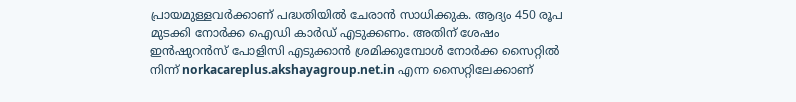പ്രായമുള്ളവർക്കാണ് പദ്ധതിയിൽ ചേരാൻ സാധിക്കുക. ആദ്യം 450 രൂപ മുടക്കി നോർക്ക ഐഡി കാർഡ് എടുക്കണം. അതിന് ശേഷം ഇൻഷുറൻസ് പോളിസി എടുക്കാൻ ശ്രമിക്കുമ്പോൾ നോർക്ക സൈറ്റിൽ നിന്ന് norkacareplus.akshayagroup.net.in എന്ന സൈറ്റിലേക്കാണ്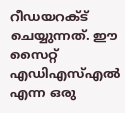റീഡയറക്ട് ചെയ്യുന്നത്. ഈ സൈറ്റ് എഡിഎസ്എൽ എന്ന ഒരു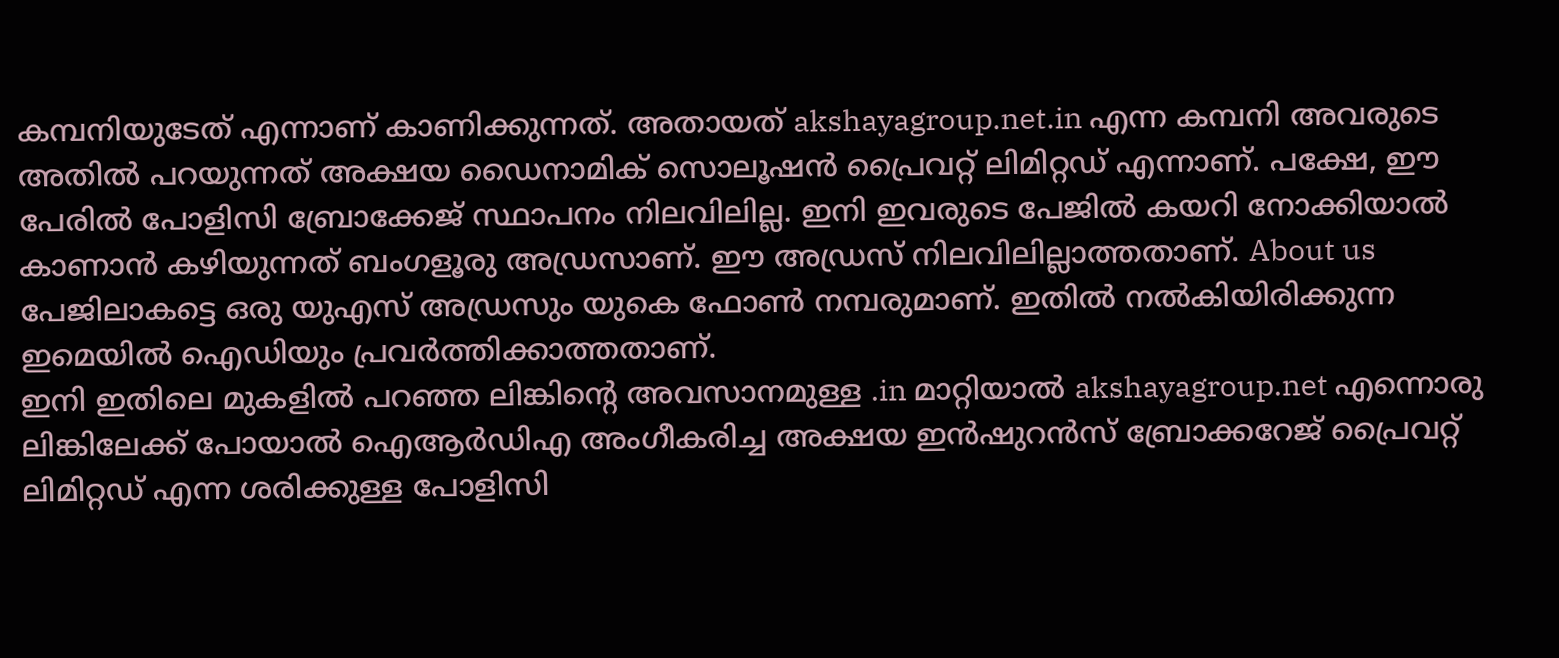കമ്പനിയുടേത് എന്നാണ് കാണിക്കുന്നത്. അതായത് akshayagroup.net.in എന്ന കമ്പനി അവരുടെ അതിൽ പറയുന്നത് അക്ഷയ ഡൈനാമിക് സൊലൂഷൻ പ്രൈവറ്റ് ലിമിറ്റഡ് എന്നാണ്. പക്ഷേ, ഈ പേരിൽ പോളിസി ബ്രോക്കേജ് സ്ഥാപനം നിലവിലില്ല. ഇനി ഇവരുടെ പേജിൽ കയറി നോക്കിയാൽ കാണാൻ കഴിയുന്നത് ബംഗളൂരു അഡ്രസാണ്. ഈ അഡ്രസ് നിലവിലില്ലാത്തതാണ്. About us പേജിലാകട്ടെ ഒരു യുഎസ് അഡ്രസും യുകെ ഫോൺ നമ്പരുമാണ്. ഇതിൽ നൽകിയിരിക്കുന്ന ഇമെയിൽ ഐഡിയും പ്രവർത്തിക്കാത്തതാണ്.
ഇനി ഇതിലെ മുകളിൽ പറഞ്ഞ ലിങ്കിന്റെ അവസാനമുള്ള .in മാറ്റിയാൽ akshayagroup.net എന്നൊരു ലിങ്കിലേക്ക് പോയാൽ ഐആർഡിഎ അംഗീകരിച്ച അക്ഷയ ഇൻഷുറൻസ് ബ്രോക്കറേജ് പ്രൈവറ്റ് ലിമിറ്റഡ് എന്ന ശരിക്കുള്ള പോളിസി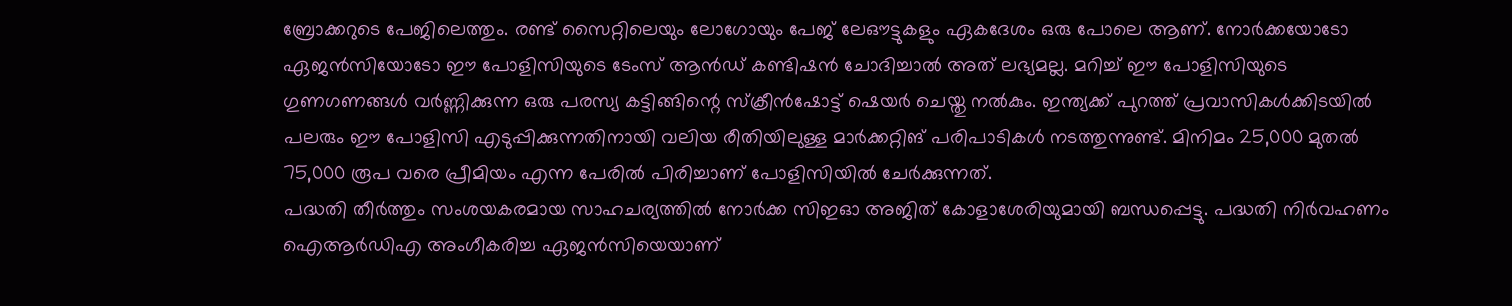ബ്രോക്കറുടെ പേജിലെത്തും. രണ്ട് സൈറ്റിലെയും ലോഗോയും പേജ് ലേഔട്ടുകളും ഏകദേശം ഒരു പോലെ ആണ്. നോർക്കയോടോ ഏജൻസിയോടോ ഈ പോളിസിയുടെ ടേംസ് ആൻഡ് കണ്ടിഷൻ ചോദിച്ചാൽ അത് ലഭ്യമല്ല. മറിച്ച് ഈ പോളിസിയുടെ ഗുണഗണങ്ങൾ വർണ്ണിക്കുന്ന ഒരു പരസ്യ കട്ടിങ്ങിന്റെ സ്ക്രീൻഷോട്ട് ഷെയർ ചെയ്തു നൽകും. ഇന്ത്യക്ക് പുറത്ത് പ്രവാസികൾക്കിടയിൽ പലരും ഈ പോളിസി എടുപ്പിക്കുന്നതിനായി വലിയ രീതിയിലുള്ള മാർക്കറ്റിങ് പരിപാടികൾ നടത്തുന്നുണ്ട്. മിനിമം 25,000 മുതൽ 75,000 രൂപ വരെ പ്രീമിയം എന്ന പേരിൽ പിരിച്ചാണ് പോളിസിയിൽ ചേർക്കുന്നത്.
പദ്ധതി തീർത്തും സംശയകരമായ സാഹചര്യത്തിൽ നോർക്ക സിഇഓ അജിത് കോളാശേരിയുമായി ബന്ധപ്പെട്ടു. പദ്ധതി നിർവഹണം ഐആർഡിഎ അംഗീകരിച്ച ഏജൻസിയെയാണ്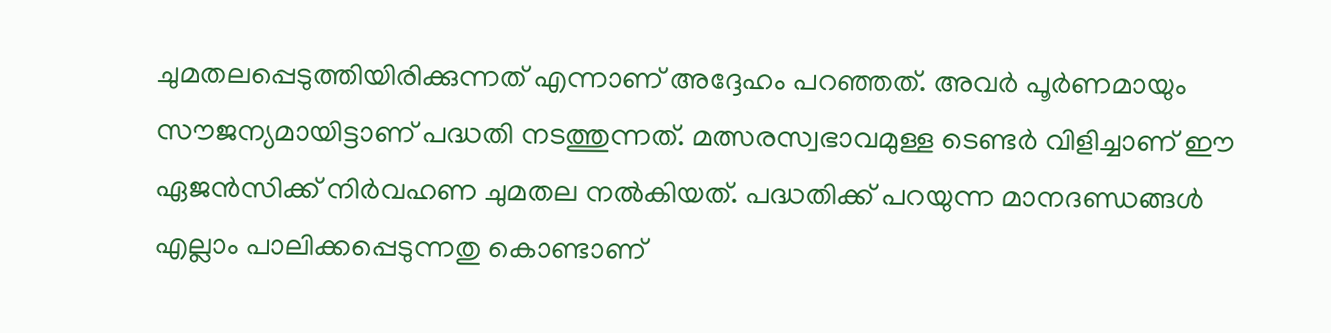ചുമതലപ്പെടുത്തിയിരിക്കുന്നത് എന്നാണ് അദ്ദേഹം പറഞ്ഞത്. അവർ പൂർണമായും സൗജന്യമായിട്ടാണ് പദ്ധതി നടത്തുന്നത്. മത്സരസ്വഭാവമുള്ള ടെണ്ടർ വിളിച്ചാണ് ഈ ഏജൻസിക്ക് നിർവഹണ ചുമതല നൽകിയത്. പദ്ധതിക്ക് പറയുന്ന മാനദണ്ഡങ്ങൾ എല്ലാം പാലിക്കപ്പെടുന്നതു കൊണ്ടാണ്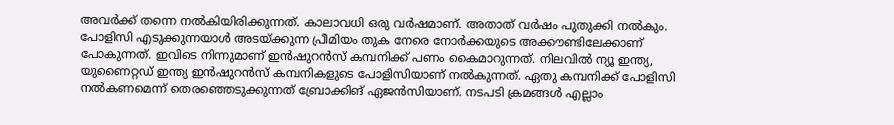അവർക്ക് തന്നെ നൽകിയിരിക്കുന്നത്. കാലാവധി ഒരു വർഷമാണ്. അതാത് വർഷം പുതുക്കി നൽകും. പോളിസി എടുക്കുന്നയാൾ അടയ്ക്കുന്ന പ്രീമിയം തുക നേരെ നോർക്കയുടെ അക്കൗണ്ടിലേക്കാണ് പോകുന്നത്. ഇവിടെ നിന്നുമാണ് ഇൻഷുറൻസ് കമ്പനിക്ക് പണം കൈമാറുന്നത്. നിലവിൽ ന്യൂ ഇന്ത്യ, യുണൈറ്റഡ് ഇന്ത്യ ഇൻഷുറൻസ് കമ്പനികളുടെ പോളിസിയാണ് നൽകുന്നത്. ഏതു കമ്പനിക്ക് പോളിസി നൽകണമെന്ന് തെരഞ്ഞെടുക്കുന്നത് ബ്രോക്കിങ് ഏജൻസിയാണ്. നടപടി ക്രമങ്ങൾ എല്ലാം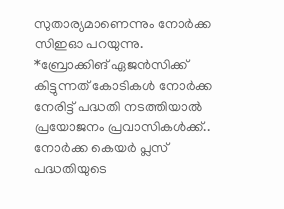സുതാര്യമാണെന്നും നോർക്ക സിഇഓ പറയുന്നു.
*ബ്രോക്കിങ് ഏജൻസിക്ക് കിട്ടുന്നത് കോടികൾ നോർക്ക നേരിട്ട് പദ്ധതി നടത്തിയാൽ പ്രയോജനം പ്രവാസികൾക്ക്..
നോർക്ക കെയർ പ്ലസ് പദ്ധതിയുടെ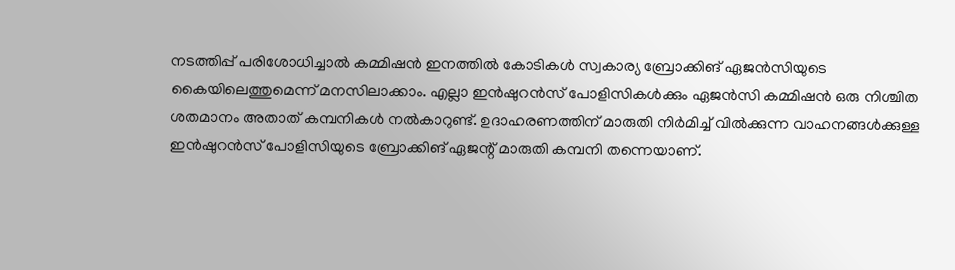നടത്തിപ്പ് പരിശോധിച്ചാൽ കമ്മിഷൻ ഇനത്തിൽ കോടികൾ സ്വകാര്യ ബ്രോക്കിങ് ഏജൻസിയുടെ കൈയിലെത്തുമെന്ന് മനസിലാക്കാം. എല്ലാ ഇൻഷുറൻസ് പോളിസികൾക്കും ഏജൻസി കമ്മിഷൻ ഒരു നിശ്ചിത ശതമാനം അതാത് കമ്പനികൾ നൽകാറുണ്ട്. ഉദാഹരണത്തിന് മാരുതി നിർമിച്ച് വിൽക്കുന്ന വാഹനങ്ങൾക്കുള്ള ഇൻഷുറൻസ് പോളിസിയുടെ ബ്രോക്കിങ് ഏജന്റ് മാരുതി കമ്പനി തന്നെയാണ്.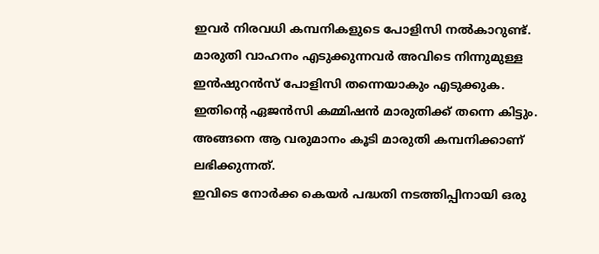ഇവർ നിരവധി കമ്പനികളുടെ പോളിസി നൽകാറുണ്ട്. മാരുതി വാഹനം എടുക്കുന്നവർ അവിടെ നിന്നുമുള്ള ഇൻഷുറൻസ് പോളിസി തന്നെയാകും എടുക്കുക. ഇതിന്റെ ഏജൻസി കമ്മിഷൻ മാരുതിക്ക് തന്നെ കിട്ടും. അങ്ങനെ ആ വരുമാനം കൂടി മാരുതി കമ്പനിക്കാണ് ലഭിക്കുന്നത്.
ഇവിടെ നോർക്ക കെയർ പദ്ധതി നടത്തിപ്പിനായി ഒരു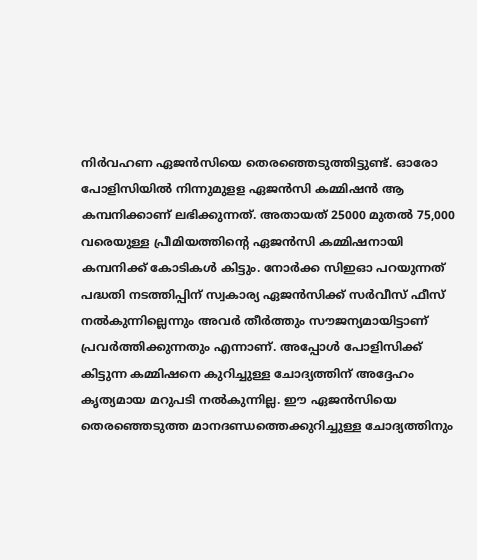നിർവഹണ ഏജൻസിയെ തെരഞ്ഞെടുത്തിട്ടുണ്ട്. ഓരോ പോളിസിയിൽ നിന്നുമുളള ഏജൻസി കമ്മിഷൻ ആ കമ്പനിക്കാണ് ലഭിക്കുന്നത്. അതായത് 25000 മുതൽ 75,000 വരെയുള്ള പ്രീമിയത്തിന്റെ ഏജൻസി കമ്മിഷനായി കമ്പനിക്ക് കോടികൾ കിട്ടും. നോർക്ക സിഇഓ പറയുന്നത് പദ്ധതി നടത്തിപ്പിന് സ്വകാര്യ ഏജൻസിക്ക് സർവീസ് ഫീസ് നൽകുന്നില്ലെന്നും അവർ തീർത്തും സൗജന്യമായിട്ടാണ് പ്രവർത്തിക്കുന്നതും എന്നാണ്. അപ്പോൾ പോളിസിക്ക് കിട്ടുന്ന കമ്മിഷനെ കുറിച്ചുള്ള ചോദ്യത്തിന് അദ്ദേഹം കൃത്യമായ മറുപടി നൽകുന്നില്ല. ഈ ഏജൻസിയെ തെരഞ്ഞെടുത്ത മാനദണ്ഡത്തെക്കുറിച്ചുള്ള ചോദ്യത്തിനും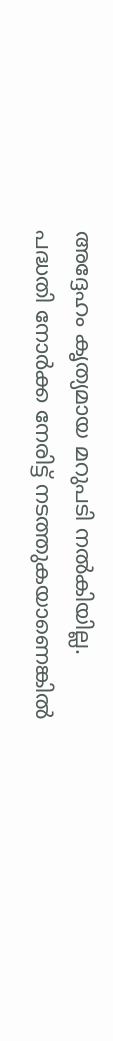അദ്ദേഹം കൃത്യമായ മറുപടി നൽകിയില്ല.
പദ്ധതി നോർക്ക നേരിട്ട് നടത്തുകയാണെങ്കിൽ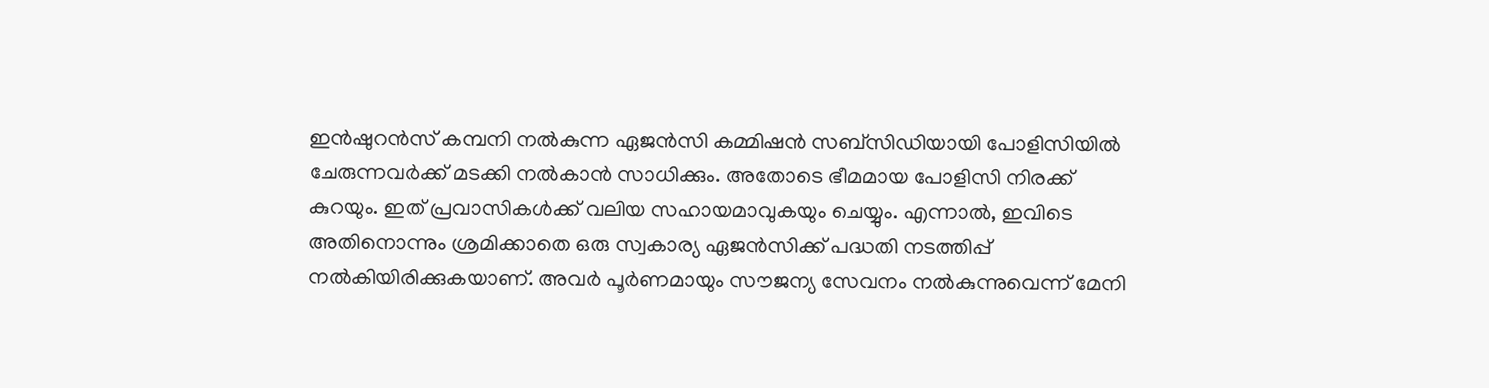ഇൻഷുറൻസ് കമ്പനി നൽകുന്ന ഏജൻസി കമ്മിഷൻ സബ്സിഡിയായി പോളിസിയിൽ ചേരുന്നവർക്ക് മടക്കി നൽകാൻ സാധിക്കും. അതോടെ ഭീമമായ പോളിസി നിരക്ക് കുറയും. ഇത് പ്രവാസികൾക്ക് വലിയ സഹായമാവുകയും ചെയ്യും. എന്നാൽ, ഇവിടെ അതിനൊന്നും ശ്രമിക്കാതെ ഒരു സ്വകാര്യ ഏജൻസിക്ക് പദ്ധതി നടത്തിപ്പ് നൽകിയിരിക്കുകയാണ്. അവർ പൂർണമായും സൗജന്യ സേവനം നൽകുന്നുവെന്ന് മേനി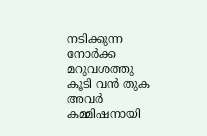നടിക്കുന്ന നോർക്ക മറുവശത്തു കൂടി വൻ തുക അവർ കമ്മിഷനായി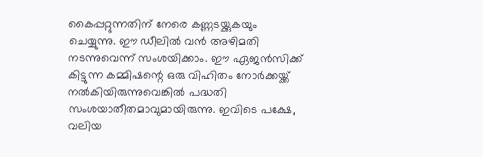കൈപ്പറ്റുന്നതിന് നേരെ കണ്ണടയ്ക്കുകയും ചെയ്യുന്നു. ഈ ഡീലിൽ വൻ അഴിമതി നടന്നുവെന്ന് സംശയിക്കാം. ഈ ഏജൻസിക്ക് കിട്ടുന്ന കമ്മിഷന്റെ ഒരു വിഹിതം നോർക്കയ്ക്ക് നൽകിയിരുന്നുവെങ്കിൽ പദ്ധതി സംശയാതീതമാവുമായിരുന്നു. ഇവിടെ പക്ഷേ, വലിയ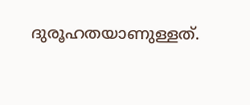ദുരൂഹതയാണുള്ളത്.